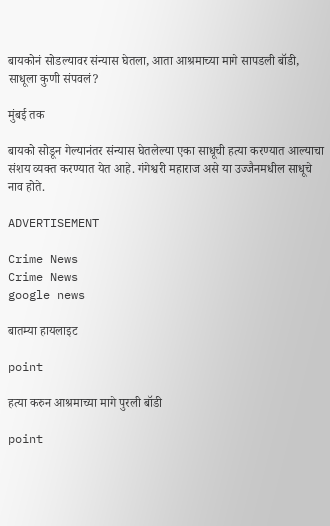बायकोनं सोडल्यावर संन्यास घेतला, आता आश्रमाच्या मागे सापडली बॉडी, साधूला कुणी संपवलं?

मुंबई तक

बायको सोडून गेल्यानंतर संन्यास घेतलेल्या एका साधूची हत्या करण्यात आल्याचा संशय व्यक्त करण्यात येत आहे. गंगेश्वरी महाराज असे या उज्जैनमधील साधूचे नाव होते.

ADVERTISEMENT

Crime News
Crime News
google news

बातम्या हायलाइट

point

हत्या करुन आश्रमाच्या मागे पुरली बॉडी

point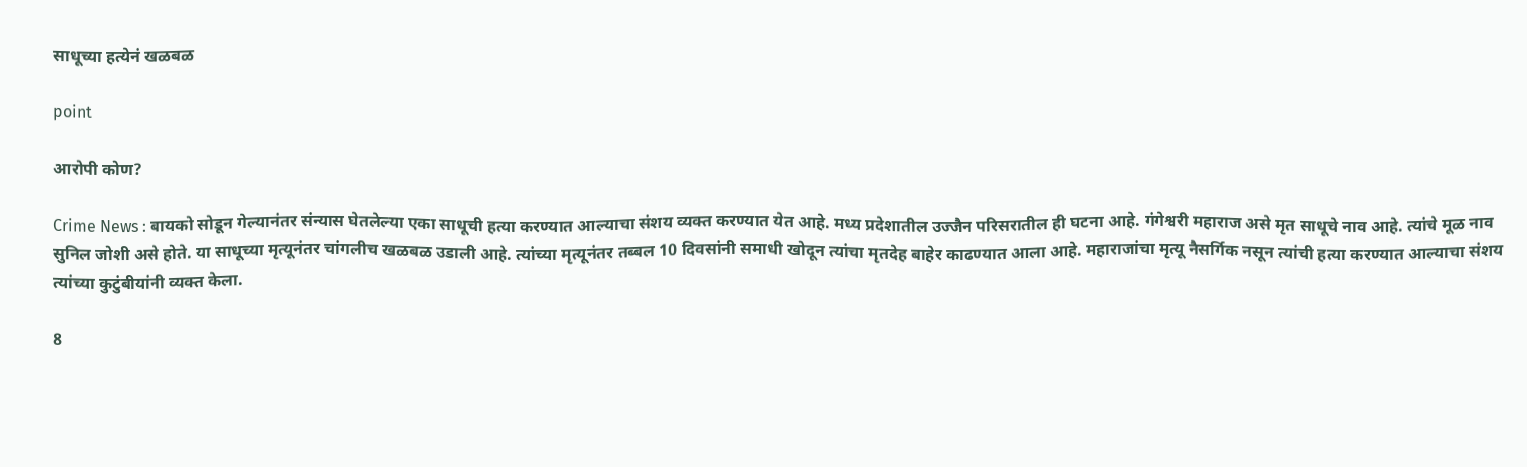साधूच्या हत्येनं खळबळ

point

आरोपी कोण?

Crime News : बायको सोडून गेल्यानंतर संन्यास घेतलेल्या एका साधूची हत्या करण्यात आल्याचा संशय व्यक्त करण्यात येत आहे. मध्य प्रदेशातील उज्जैन परिसरातील ही घटना आहे. गंगेश्वरी महाराज असे मृत साधूचे नाव आहे. त्यांचे मूळ नाव सुनिल जोशी असे होते. या साधूच्या मृत्यूनंतर चांगलीच खळबळ उडाली आहे. त्यांच्या मृत्यूनंतर तब्बल 10 दिवसांनी समाधी खोदून त्यांचा मृतदेह बाहेर काढण्यात आला आहे. महाराजांचा मृत्यू नैसर्गिक नसून त्यांची हत्या करण्यात आल्याचा संशय त्यांच्या कुटुंबीयांनी व्यक्त केला.

8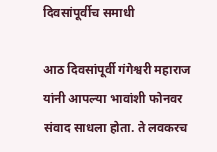दिवसांपूर्वीच समाधी

आठ दिवसांपूर्वी गंगेश्वरी महाराज यांनी आपल्या भावांशी फोनवर संवाद साधला होता. ते लवकरच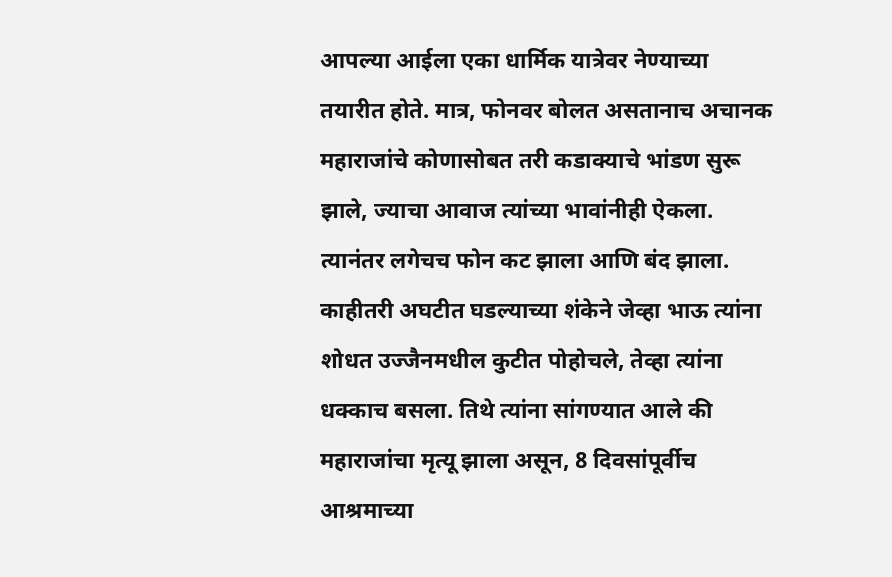आपल्या आईला एका धार्मिक यात्रेवर नेण्याच्या तयारीत होते. मात्र, फोनवर बोलत असतानाच अचानक महाराजांचे कोणासोबत तरी कडाक्याचे भांडण सुरू झाले, ज्याचा आवाज त्यांच्या भावांनीही ऐकला. त्यानंतर लगेचच फोन कट झाला आणि बंद झाला. काहीतरी अघटीत घडल्याच्या शंकेने जेव्हा भाऊ त्यांना शोधत उज्जैनमधील कुटीत पोहोचले, तेव्हा त्यांना धक्काच बसला. तिथे त्यांना सांगण्यात आले की महाराजांचा मृत्यू झाला असून, 8 दिवसांपूर्वीच आश्रमाच्या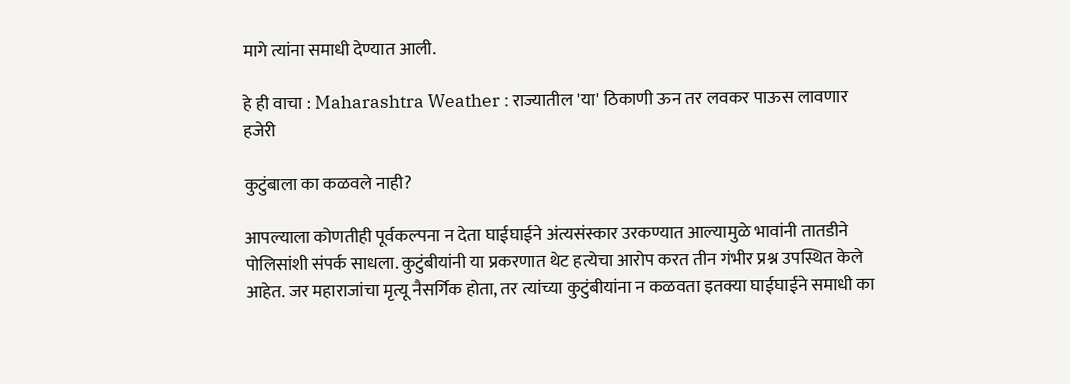मागे त्यांना समाधी देण्यात आली.

हे ही वाचा : Maharashtra Weather : राज्यातील 'या' ठिकाणी ऊन तर लवकर पाऊस लावणार हजेरी

कुटुंबाला का कळवले नाही?

आपल्याला कोणतीही पूर्वकल्पना न देता घाईघाईने अंत्यसंस्कार उरकण्यात आल्यामुळे भावांनी तातडीने पोलिसांशी संपर्क साधला. कुटुंबीयांनी या प्रकरणात थेट हत्येचा आरोप करत तीन गंभीर प्रश्न उपस्थित केले आहेत. जर महाराजांचा मृत्यू नैसर्गिक होता, तर त्यांच्या कुटुंबीयांना न कळवता इतक्या घाईघाईने समाधी का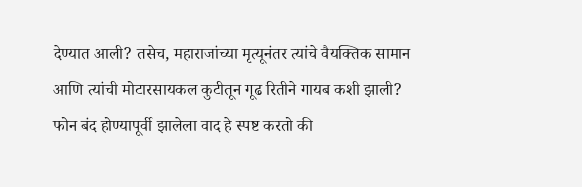देण्यात आली? तसेच, महाराजांच्या मृत्यूनंतर त्यांचे वैयक्तिक सामान आणि त्यांची मोटारसायकल कुटीतून गूढ रितीने गायब कशी झाली? फोन बंद होण्यापूर्वी झालेला वाद हे स्पष्ट करतो की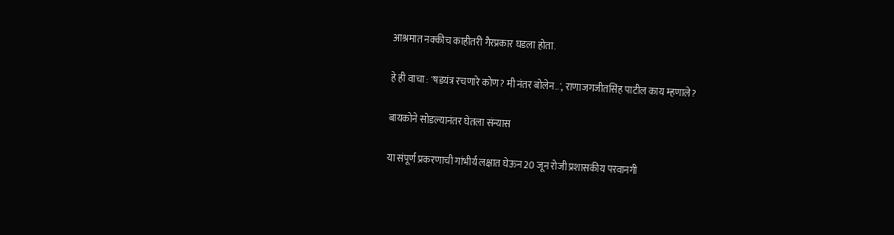आश्रमात नक्कीच काहीतरी गैरप्रकार घडला होता.

हे ही वाचा : 'षडयंत्र रचणारे कोण? मी नंतर बोलेन..', राणाजगजीतसिंह पाटील काय म्हणाले?

बायकोने सोडल्यानंतर घेतला संन्यास

या संपूर्ण प्रकरणाची गांभीर्य लक्षात घेऊन 20 जून रोजी प्रशासकीय परवानगी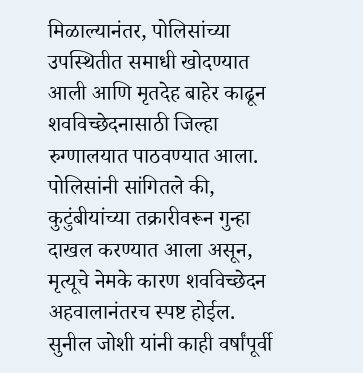मिळाल्यानंतर, पोलिसांच्या उपस्थितीत समाधी खोदण्यात आली आणि मृतदेह बाहेर काढून शवविच्छेदनासाठी जिल्हा रुग्णालयात पाठवण्यात आला. पोलिसांनी सांगितले की, कुटुंबीयांच्या तक्रारीवरून गुन्हा दाखल करण्यात आला असून, मृत्यूचे नेमके कारण शवविच्छेदन अहवालानंतरच स्पष्ट होईल. सुनील जोशी यांनी काही वर्षांपूर्वी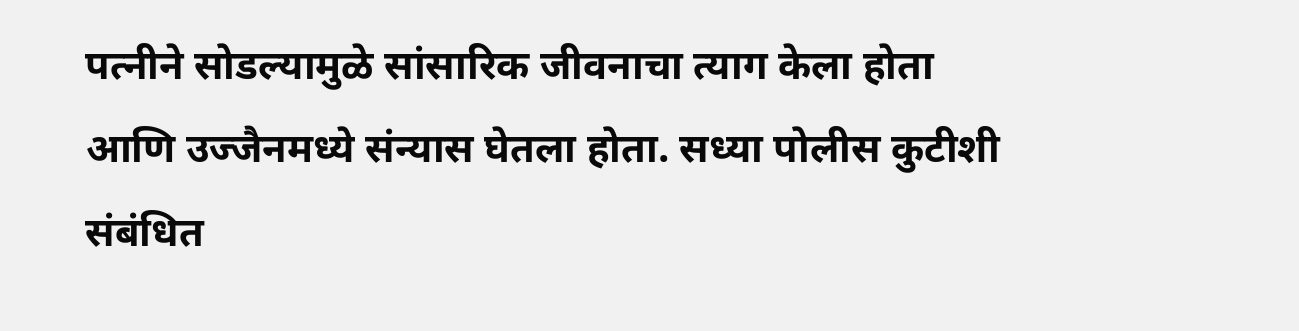पत्नीने सोडल्यामुळे सांसारिक जीवनाचा त्याग केला होता आणि उज्जैनमध्ये संन्यास घेतला होता. सध्या पोलीस कुटीशी संबंधित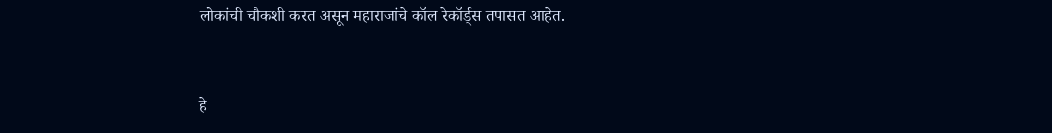लोकांची चौकशी करत असून महाराजांचे कॉल रेकॉर्ड्स तपासत आहेत.


हे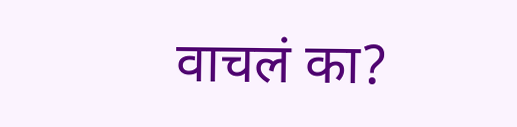वाचलं का?